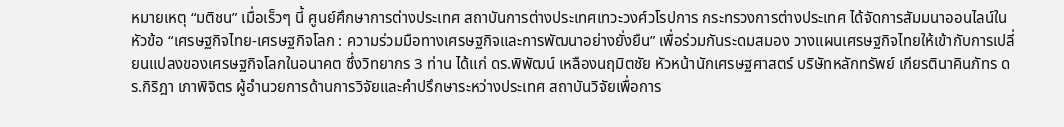หมายเหตุ “มติชน” เมื่อเร็วๆ นี้ ศูนย์ศึกษาการต่างประเทศ สถาบันการต่างประเทศเทวะวงศ์วโรปการ กระทรวงการต่างประเทศ ได้จัดการสัมมนาออนไลน์ในหัวข้อ “เศรษฐกิจไทย-เศรษฐกิจโลก : ความร่วมมือทางเศรษฐกิจและการพัฒนาอย่างยั่งยืน” เพื่อร่วมกันระดมสมอง วางแผนเศรษฐกิจไทยให้เข้ากับการเปลี่ยนแปลงของเศรษฐกิจโลกในอนาคต ซึ่งวิทยากร 3 ท่าน ได้แก่ ดร.พิพัฒน์ เหลืองนฤมิตชัย หัวหน้านักเศรษฐศาสตร์ บริษัทหลักทรัพย์ เกียรตินาคินภัทร ดร.กิริฎา เภาพิจิตร ผู้อำนวยการด้านการวิจัยและคำปรึกษาระหว่างประเทศ สถาบันวิจัยเพื่อการ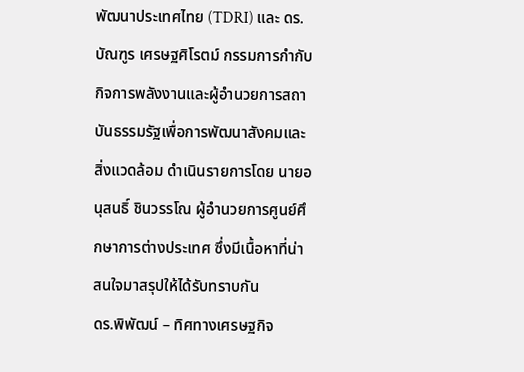พัฒนาประเทศไทย (TDRI) และ ดร.บัณฑูร เศรษฐศิโรตม์ กรรมการกำกับกิจการพลังงานและผู้อำนวยการสถาบันธรรมรัฐเพื่อการพัฒนาสังคมและสิ่งแวดล้อม ดำเนินรายการโดย นายอนุสนธิ์ ชินวรรโณ ผู้อำนวยการศูนย์ศึกษาการต่างประเทศ ซึ่งมีเนื้อหาที่น่าสนใจมาสรุปให้ได้รับทราบกัน
ดร.พิพัฒน์ – ทิศทางเศรษฐกิจ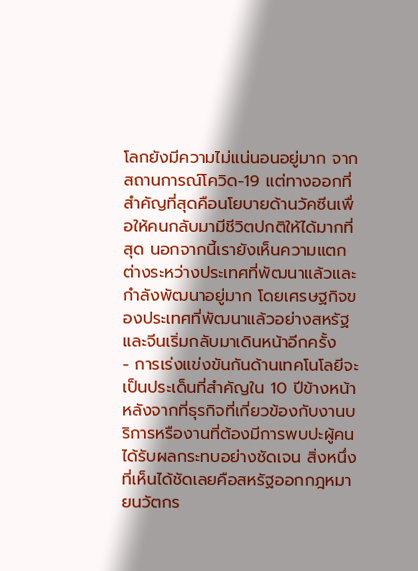โลกยังมีความไม่แน่นอนอยู่มาก จากสถานการณ์โควิด-19 แต่ทางออกที่สำคัญที่สุดคือนโยบายด้านวัคซีนเพื่อให้คนกลับมามีชีวิตปกติให้ได้มากที่สุด นอกจากนี้เรายังเห็นความแตกต่างระหว่างประเทศที่พัฒนาแล้วและกำลังพัฒนาอยู่มาก โดยเศรษฐกิจของประเทศที่พัฒนาแล้วอย่างสหรัฐและจีนเริ่มกลับมาเดินหน้าอีกครั้ง
- การเร่งแข่งขันกันด้านเทคโนโลยีจะเป็นประเด็นที่สำคัญใน 10 ปีข้างหน้า หลังจากที่ธุรกิจที่เกี่ยวข้องกับงานบริการหรืองานที่ต้องมีการพบปะผู้คนได้รับผลกระทบอย่างชัดเจน สิ่งหนึ่งที่เห็นได้ชัดเลยคือสหรัฐออกกฎหมายนวัตกร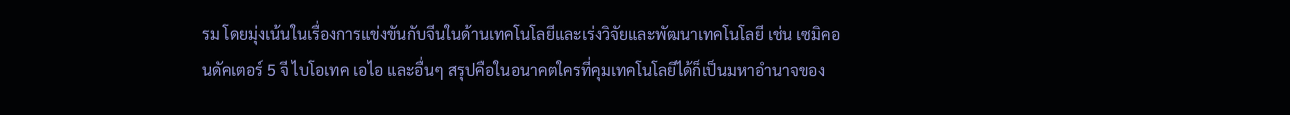รม โดยมุ่งเน้นในเรื่องการแข่งขันกับจีนในด้านเทคโนโลยีและเร่งวิจัยและพัฒนาเทคโนโลยี เช่น เซมิคอนดัคเตอร์ 5 จี ไบโอเทค เอไอ และอื่นๆ สรุปคือในอนาคตใครที่คุมเทคโนโลยีได้ก็เป็นมหาอำนาจของ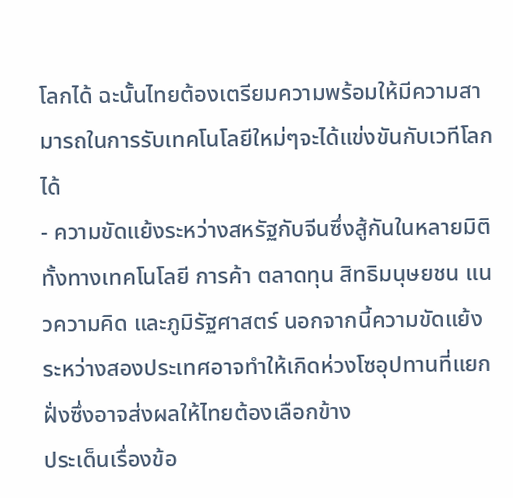โลกได้ ฉะนั้นไทยต้องเตรียมความพร้อมให้มีความสามารถในการรับเทคโนโลยีใหม่ๆจะได้แข่งขันกับเวทีโลกได้
- ความขัดแย้งระหว่างสหรัฐกับจีนซึ่งสู้กันในหลายมิติทั้งทางเทคโนโลยี การค้า ตลาดทุน สิทธิมนุษยชน แนวความคิด และภูมิรัฐศาสตร์ นอกจากนี้ความขัดแย้งระหว่างสองประเทศอาจทำให้เกิดห่วงโซอุปทานที่แยกฝั่งซึ่งอาจส่งผลให้ไทยต้องเลือกข้าง
ประเด็นเรื่องข้อ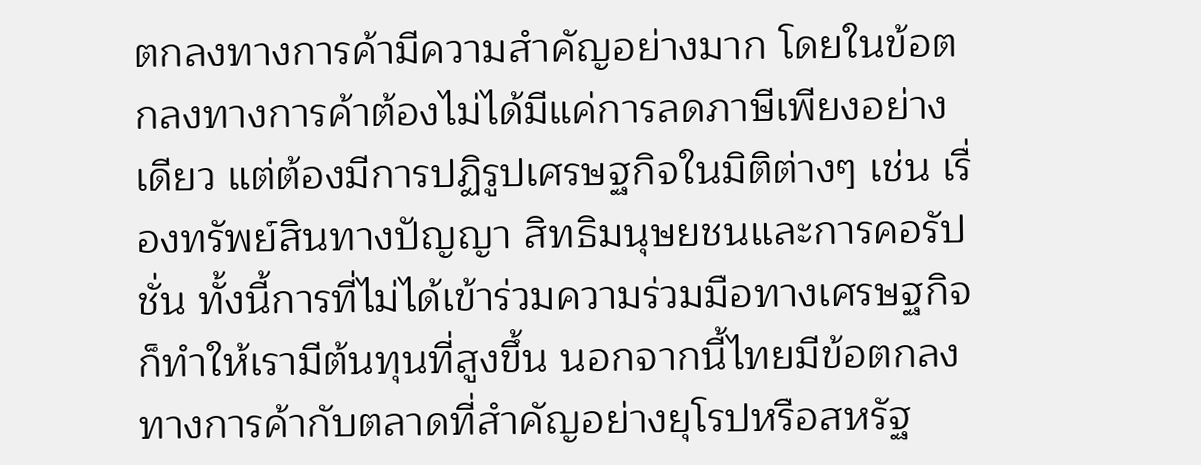ตกลงทางการค้ามีความสำคัญอย่างมาก โดยในข้อตกลงทางการค้าต้องไม่ได้มีแค่การลดภาษีเพียงอย่างเดียว แต่ต้องมีการปฏิรูปเศรษฐกิจในมิติต่างๆ เช่น เรื่องทรัพย์สินทางปัญญา สิทธิมนุษยชนและการคอรัปชั่น ทั้งนี้การที่ไม่ได้เข้าร่วมความร่วมมือทางเศรษฐกิจก็ทำให้เรามีต้นทุนที่สูงขึ้น นอกจากนี้ไทยมีข้อตกลงทางการค้ากับตลาดที่สำคัญอย่างยุโรปหรือสหรัฐ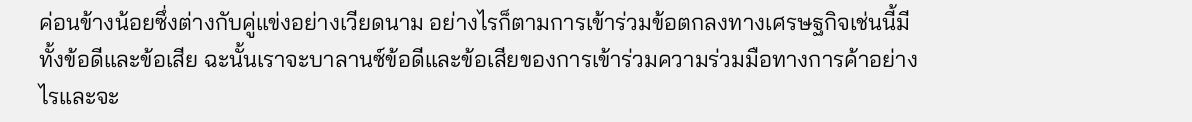ค่อนข้างน้อยซึ่งต่างกับคู่แข่งอย่างเวียดนาม อย่างไรก็ตามการเข้าร่วมข้อตกลงทางเศรษฐกิจเช่นนี้มีทั้งข้อดีและข้อเสีย ฉะนั้นเราจะบาลานซ์ข้อดีและข้อเสียของการเข้าร่วมความร่วมมือทางการค้าอย่างไรและจะ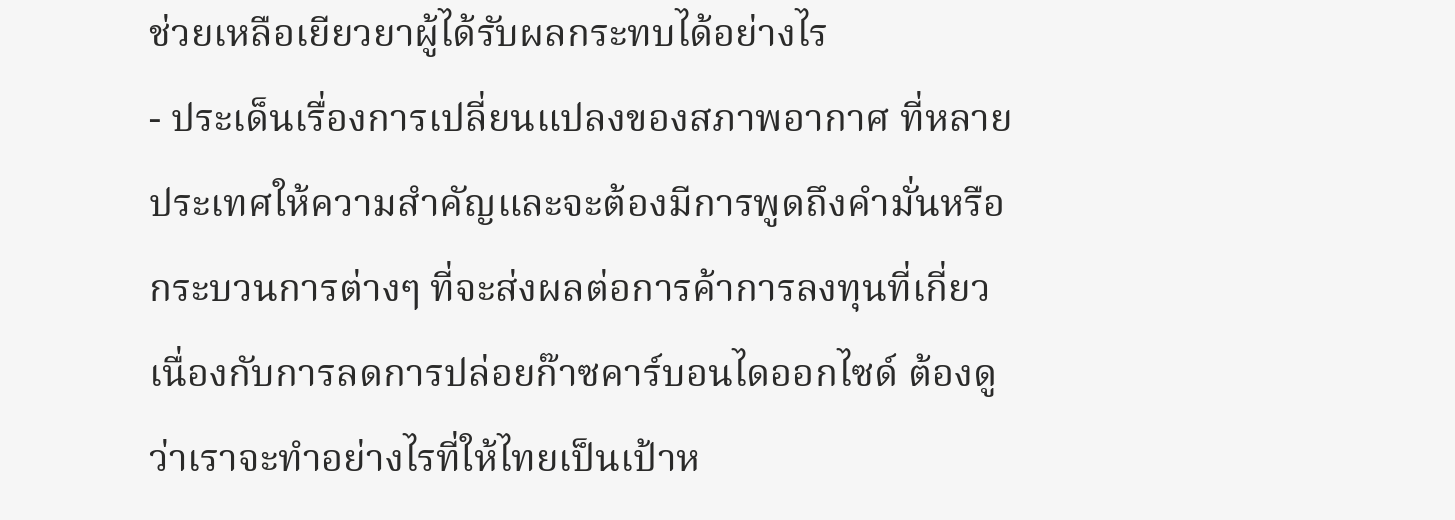ช่วยเหลือเยียวยาผู้ได้รับผลกระทบได้อย่างไร
- ประเด็นเรื่องการเปลี่ยนแปลงของสภาพอากาศ ที่หลายประเทศให้ความสำคัญและจะต้องมีการพูดถึงคำมั่นหรือกระบวนการต่างๆ ที่จะส่งผลต่อการค้าการลงทุนที่เกี่ยวเนื่องกับการลดการปล่อยก๊าซคาร์บอนไดออกไซด์ ต้องดูว่าเราจะทำอย่างไรที่ให้ไทยเป็นเป้าห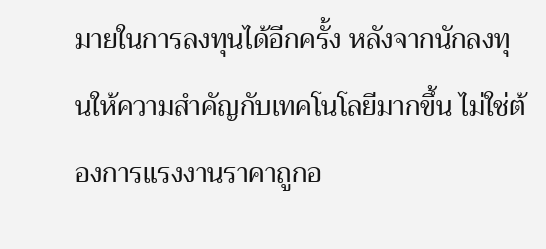มายในการลงทุนได้อีกครั้ง หลังจากนักลงทุนให้ความสำคัญกับเทคโนโลยีมากขึ้น ไม่ใช่ต้องการแรงงานราคาถูกอ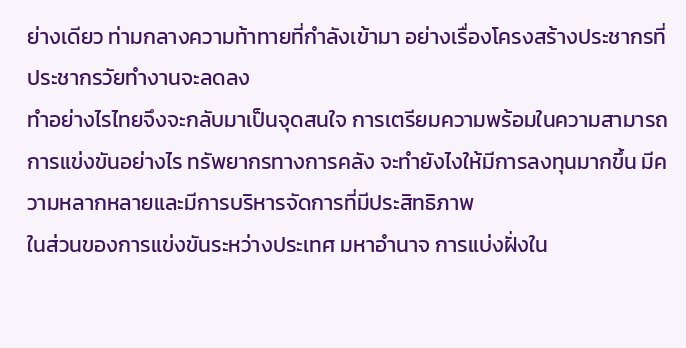ย่างเดียว ท่ามกลางความท้าทายที่กำลังเข้ามา อย่างเรื่องโครงสร้างประชากรที่ประชากรวัยทำงานจะลดลง
ทำอย่างไรไทยจึงจะกลับมาเป็นจุดสนใจ การเตรียมความพร้อมในความสามารถการแข่งขันอย่างไร ทรัพยากรทางการคลัง จะทำยังไงให้มีการลงทุนมากขึ้น มีความหลากหลายและมีการบริหารจัดการที่มีประสิทธิภาพ
ในส่วนของการแข่งขันระหว่างประเทศ มหาอำนาจ การแบ่งฝั่งใน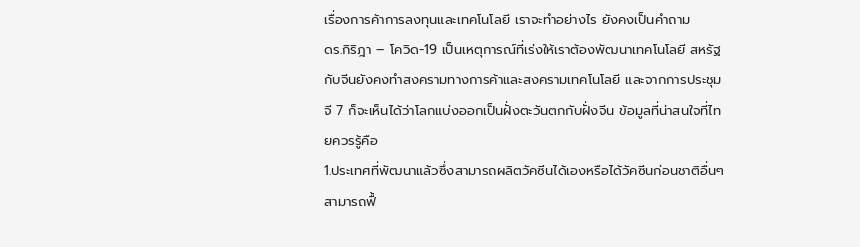เรื่องการค้าการลงทุนและเทคโนโลยี เราจะทำอย่างไร ยังคงเป็นคำถาม
ดร.กิริฎา – โควิด-19 เป็นเหตุการณ์ที่เร่งให้เราต้องพัฒนาเทคโนโลยี สหรัฐกับจีนยังคงทำสงครามทางการค้าและสงครามเทคโนโลยี และจากการประชุมจี 7 ก็จะเห็นได้ว่าโลกแบ่งออกเป็นฝั่งตะวันตกกับฝั่งจีน ข้อมูลที่น่าสนใจที่ไทยควรรู้คือ
1.ประเทศที่พัฒนาแล้วซึ่งสามารถผลิตวัคซีนได้เองหรือได้วัคซีนก่อนชาติอื่นๆ สามารถฟื้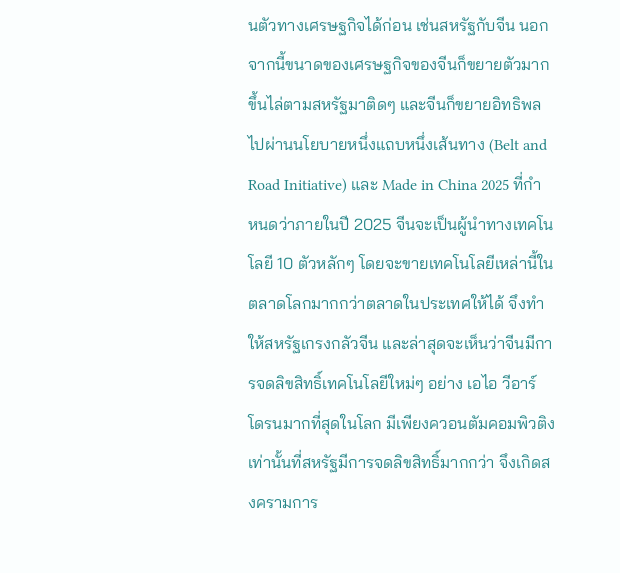นตัวทางเศรษฐกิจได้ก่อน เช่นสหรัฐกับจีน นอกจากนี้ขนาดของเศรษฐกิจของจีนก็ขยายตัวมากขึ้นไล่ตามสหรัฐมาติดๆ และจีนก็ขยายอิทธิพลไปผ่านนโยบายหนึ่งแถบหนึ่งเส้นทาง (Belt and Road Initiative) และ Made in China 2025 ที่กำหนดว่าภายในปี 2025 จีนจะเป็นผู้นำทางเทคโนโลยี 10 ตัวหลักๆ โดยจะขายเทคโนโลยีเหล่านี้ในตลาดโลกมากกว่าตลาดในประเทศให้ได้ จึงทำให้สหรัฐเกรงกลัวจีน และล่าสุดจะเห็นว่าจีนมีการจดลิขสิทธิ์เทคโนโลยีใหม่ๆ อย่าง เอไอ วีอาร์ โดรนมากที่สุดในโลก มีเพียงควอนตัมคอมพิวติงเท่านั้นที่สหรัฐมีการจดลิขสิทธิ์มากกว่า จึงเกิดสงครามการ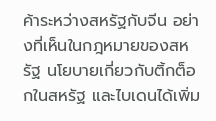ค้าระหว่างสหรัฐกับจีน อย่างที่เห็นในกฎหมายของสหรัฐ นโยบายเกี่ยวกับติ้กต็อกในสหรัฐ และไบเดนได้เพิ่ม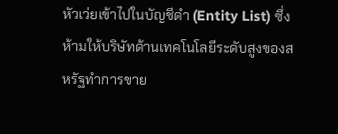หัวเว่ยเข้าไปในบัญชีดำ (Entity List) ซึ่งห้ามให้บริษัทด้านเทคโนโลยีระดับสูงของสหรัฐทำการขาย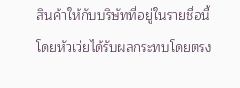สินค้าให้กับบริษัทที่อยู่ในรายชื่อนี้ โดยหัวเว่ยได้รับผลกระทบโดยตรง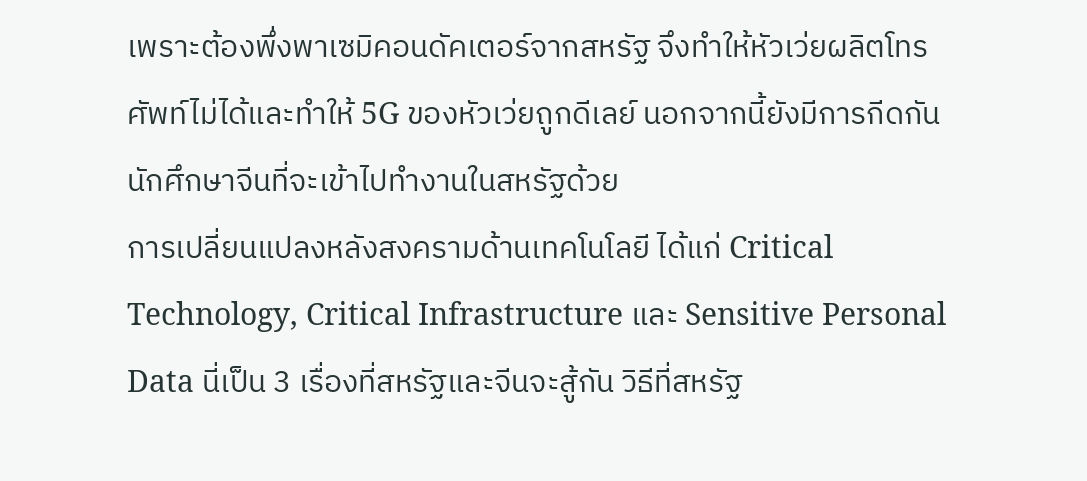เพราะต้องพึ่งพาเซมิคอนดัคเตอร์จากสหรัฐ จึงทำให้หัวเว่ยผลิตโทรศัพท์ไม่ได้และทำให้ 5G ของหัวเว่ยถูกดีเลย์ นอกจากนี้ยังมีการกีดกันนักศึกษาจีนที่จะเข้าไปทำงานในสหรัฐด้วย
การเปลี่ยนแปลงหลังสงครามด้านเทคโนโลยี ได้แก่ Critical Technology, Critical Infrastructure และ Sensitive Personal Data นี่เป็น 3 เรื่องที่สหรัฐและจีนจะสู้กัน วิธีที่สหรัฐ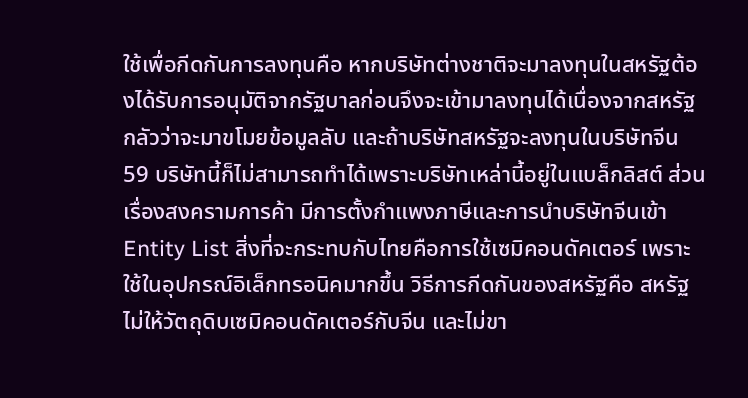ใช้เพื่อกีดกันการลงทุนคือ หากบริษัทต่างชาติจะมาลงทุนในสหรัฐต้องได้รับการอนุมัติจากรัฐบาลก่อนจึงจะเข้ามาลงทุนได้เนื่องจากสหรัฐกลัวว่าจะมาขโมยข้อมูลลับ และถ้าบริษัทสหรัฐจะลงทุนในบริษัทจีน 59 บริษัทนี้ก็ไม่สามารถทำได้เพราะบริษัทเหล่านี้อยู่ในแบล็กลิสต์ ส่วนเรื่องสงครามการค้า มีการตั้งกำแพงภาษีและการนำบริษัทจีนเข้า Entity List สิ่งที่จะกระทบกับไทยคือการใช้เซมิคอนดัคเตอร์ เพราะใช้ในอุปกรณ์อิเล็กทรอนิคมากขึ้น วิธีการกีดกันของสหรัฐคือ สหรัฐไม่ให้วัตถุดิบเซมิคอนดัคเตอร์กับจีน และไม่ขา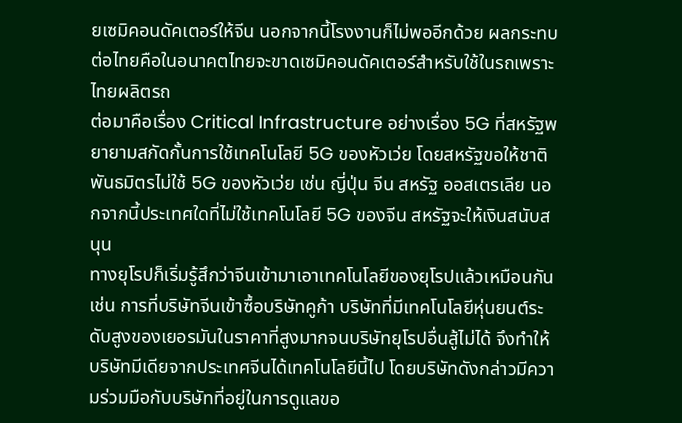ยเซมิคอนดัคเตอร์ให้จีน นอกจากนี้โรงงานก็ไม่พออีกด้วย ผลกระทบต่อไทยคือในอนาคตไทยจะขาดเซมิคอนดัคเตอร์สำหรับใช้ในรถเพราะไทยผลิตรถ
ต่อมาคือเรื่อง Critical Infrastructure อย่างเรื่อง 5G ที่สหรัฐพยายามสกัดกั้นการใช้เทคโนโลยี 5G ของหัวเว่ย โดยสหรัฐขอให้ชาติพันธมิตรไม่ใช้ 5G ของหัวเว่ย เช่น ญี่ปุ่น จีน สหรัฐ ออสเตรเลีย นอกจากนี้ประเทศใดที่ไม่ใช้เทคโนโลยี 5G ของจีน สหรัฐจะให้เงินสนับสนุน
ทางยุโรปก็เริ่มรู้สึกว่าจีนเข้ามาเอาเทคโนโลยีของยุโรปแล้วเหมือนกัน เช่น การที่บริษัทจีนเข้าซื้อบริษัทคูก้า บริษัทที่มีเทคโนโลยีหุ่นยนต์ระดับสูงของเยอรมันในราคาที่สูงมากจนบริษัทยุโรปอื่นสู้ไม่ได้ จึงทำให้บริษัทมีเดียจากประเทศจีนได้เทคโนโลยีนี้ไป โดยบริษัทดังกล่าวมีความร่วมมือกับบริษัทที่อยู่ในการดูแลขอ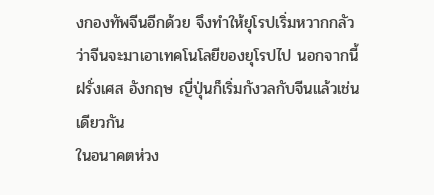งกองทัพจีนอีกด้วย จึงทำให้ยุโรปเริ่มหวากกลัวว่าจีนจะมาเอาเทคโนโลยีของยุโรปไป นอกจากนี้ฝรั่งเศส อังกฤษ ญี่ปุ่นก็เริ่มกังวลกับจีนแล้วเช่นเดียวกัน
ในอนาคตห่วง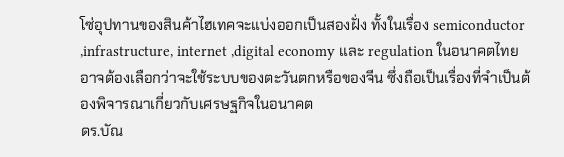โซ่อุปทานของสินค้าไฮเทคจะแบ่งออกเป็นสองฝั่ง ทั้งในเรื่อง semiconductor ,infrastructure, internet ,digital economy และ regulation ในอนาคตไทยอาจต้องเลือกว่าจะใช้ระบบของตะวันตกหรือของจีน ซึ่งถือเป็นเรื่องที่จำเป็นต้องพิจารณาเกี่ยวกับเศรษฐกิจในอนาคต
ดร.บัณ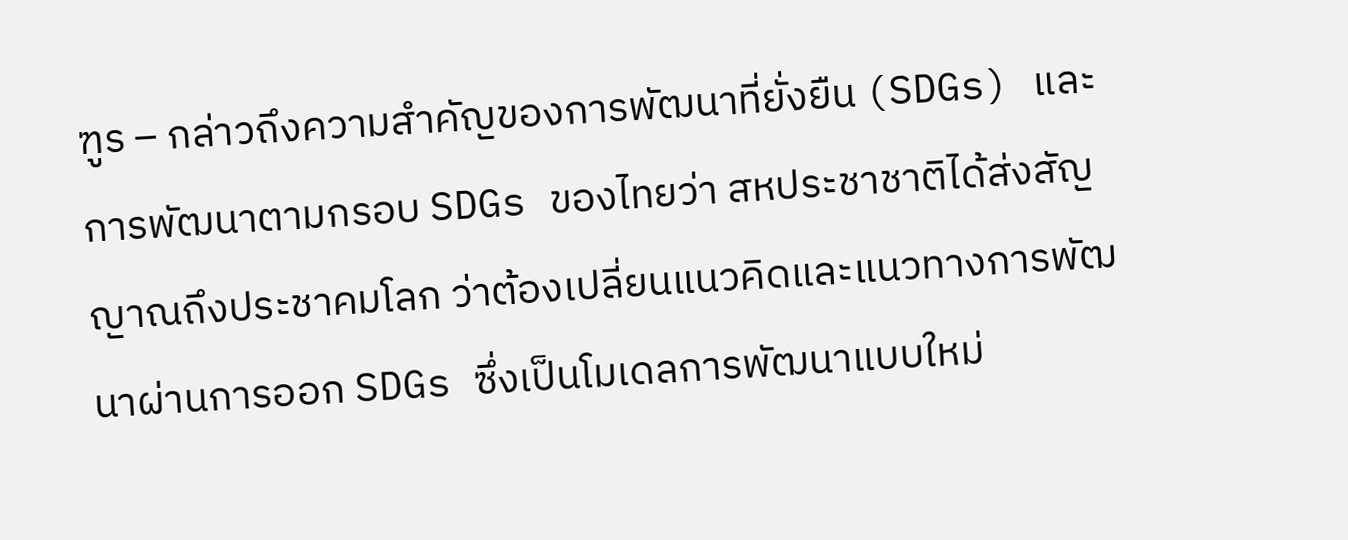ฑูร – กล่าวถึงความสำคัญของการพัฒนาที่ยั่งยืน (SDGs) และการพัฒนาตามกรอบ SDGs ของไทยว่า สหประชาชาติได้ส่งสัญญาณถึงประชาคมโลก ว่าต้องเปลี่ยนแนวคิดและแนวทางการพัฒนาผ่านการออก SDGs ซึ่งเป็นโมเดลการพัฒนาแบบใหม่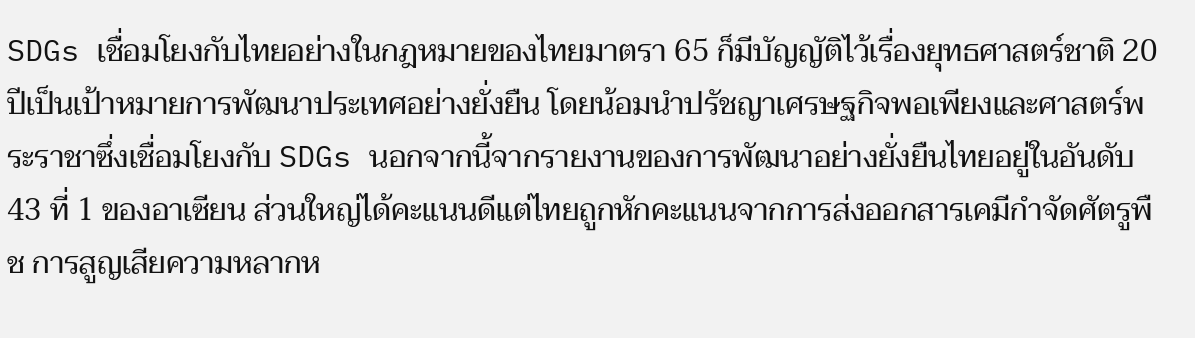SDGs เชื่อมโยงกับไทยอย่างในกฎหมายของไทยมาตรา 65 ก็มีบัญญัติไว้เรื่องยุทธศาสตร์ชาติ 20 ปีเป็นเป้าหมายการพัฒนาประเทศอย่างยั่งยืน โดยน้อมนำปรัชญาเศรษฐกิจพอเพียงและศาสตร์พระราชาซึ่งเชื่อมโยงกับ SDGs นอกจากนี้จากรายงานของการพัฒนาอย่างยั่งยืนไทยอยู่ในอันดับ 43 ที่ 1 ของอาเซียน ส่วนใหญ่ได้คะแนนดีแต่ไทยถูกหักคะแนนจากการส่งออกสารเคมีกำจัดศัตรูพืช การสูญเสียความหลากห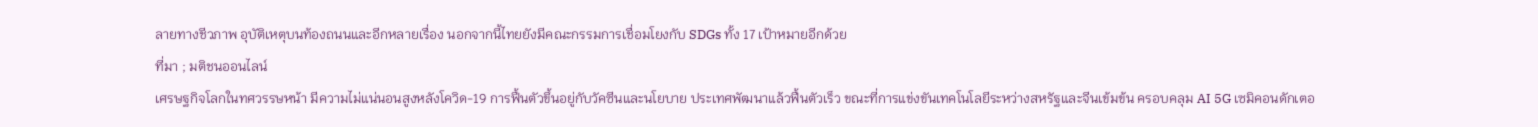ลายทางชีวภาพ อุบัติเหตุบนท้องถนนและอีกหลายเรื่อง นอกจากนี้ไทยยังมีคณะกรรมการเชื่อมโยงกับ SDGs ทั้ง 17 เป้าหมายอีกด้วย
ที่มา ; มติชนออนไลน์
เศรษฐกิจโลกในทศวรรษหน้า มีความไม่แน่นอนสูงหลังโควิด-19 การฟื้นตัวขึ้นอยู่กับวัคซีนและนโยบาย ประเทศพัฒนาแล้วฟื้นตัวเร็ว ขณะที่การแข่งขันเทคโนโลยีระหว่างสหรัฐและจีนเข้มข้น ครอบคลุม AI 5G เซมิคอนดักเตอ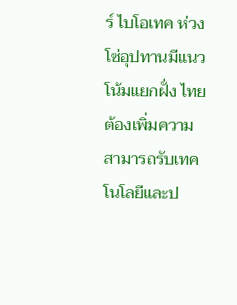ร์ ไบโอเทค ห่วงโซ่อุปทานมีแนวโน้มแยกฝั่ง ไทยต้องเพิ่มความสามารถรับเทคโนโลยีและป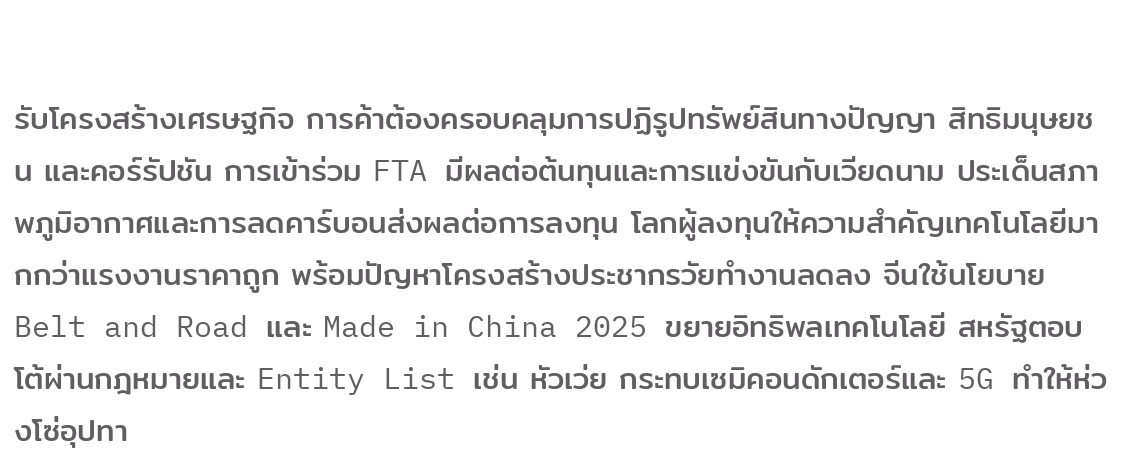รับโครงสร้างเศรษฐกิจ การค้าต้องครอบคลุมการปฏิรูปทรัพย์สินทางปัญญา สิทธิมนุษยชน และคอร์รัปชัน การเข้าร่วม FTA มีผลต่อต้นทุนและการแข่งขันกับเวียดนาม ประเด็นสภาพภูมิอากาศและการลดคาร์บอนส่งผลต่อการลงทุน โลกผู้ลงทุนให้ความสำคัญเทคโนโลยีมากกว่าแรงงานราคาถูก พร้อมปัญหาโครงสร้างประชากรวัยทำงานลดลง จีนใช้นโยบาย Belt and Road และ Made in China 2025 ขยายอิทธิพลเทคโนโลยี สหรัฐตอบโต้ผ่านกฎหมายและ Entity List เช่น หัวเว่ย กระทบเซมิคอนดักเตอร์และ 5G ทำให้ห่วงโซ่อุปทา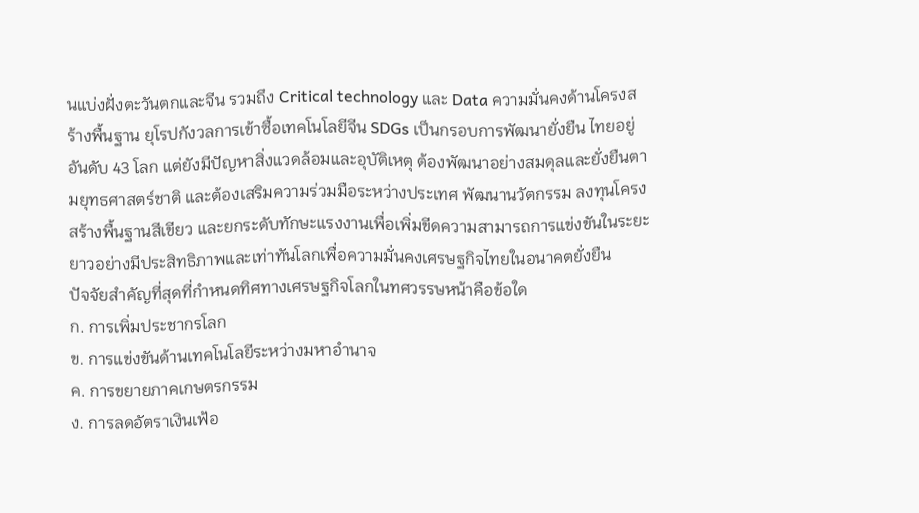นแบ่งฝั่งตะวันตกและจีน รวมถึง Critical technology และ Data ความมั่นคงด้านโครงสร้างพื้นฐาน ยุโรปกังวลการเข้าซื้อเทคโนโลยีจีน SDGs เป็นกรอบการพัฒนายั่งยืน ไทยอยู่อันดับ 43 โลก แต่ยังมีปัญหาสิ่งแวดล้อมและอุบัติเหตุ ต้องพัฒนาอย่างสมดุลและยั่งยืนตามยุทธศาสตร์ชาติ และต้องเสริมความร่วมมือระหว่างประเทศ พัฒนานวัตกรรม ลงทุนโครงสร้างพื้นฐานสีเขียว และยกระดับทักษะแรงงานเพื่อเพิ่มขีดความสามารถการแข่งขันในระยะยาวอย่างมีประสิทธิภาพและเท่าทันโลกเพื่อความมั่นคงเศรษฐกิจไทยในอนาคตยั่งยืน
ปัจจัยสำคัญที่สุดที่กำหนดทิศทางเศรษฐกิจโลกในทศวรรษหน้าคือข้อใด
ก. การเพิ่มประชากรโลก
ข. การแข่งขันด้านเทคโนโลยีระหว่างมหาอำนาจ
ค. การขยายภาคเกษตรกรรม
ง. การลดอัตราเงินเฟ้อ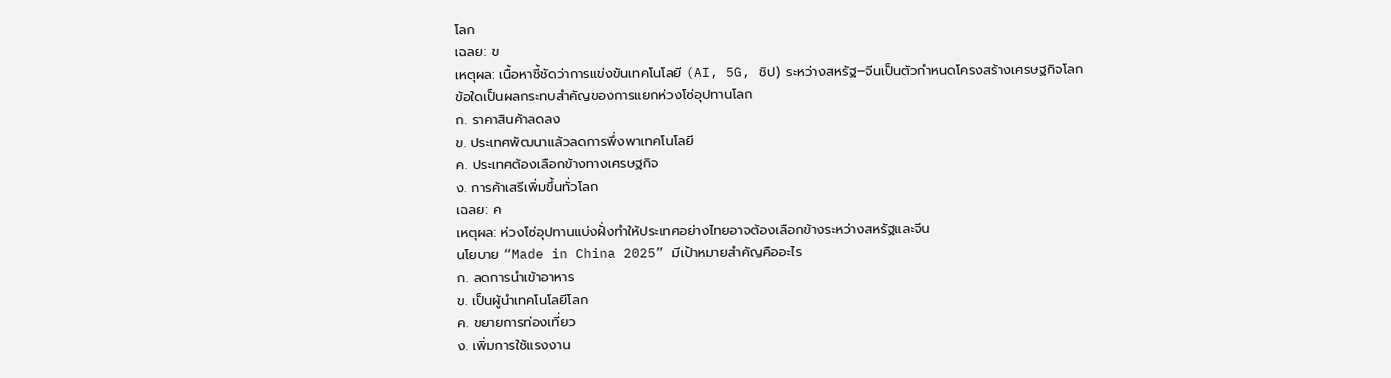โลก
เฉลย: ข
เหตุผล: เนื้อหาชี้ชัดว่าการแข่งขันเทคโนโลยี (AI, 5G, ชิป) ระหว่างสหรัฐ–จีนเป็นตัวกำหนดโครงสร้างเศรษฐกิจโลก
ข้อใดเป็นผลกระทบสำคัญของการแยกห่วงโซ่อุปทานโลก
ก. ราคาสินค้าลดลง
ข. ประเทศพัฒนาแล้วลดการพึ่งพาเทคโนโลยี
ค. ประเทศต้องเลือกข้างทางเศรษฐกิจ
ง. การค้าเสรีเพิ่มขึ้นทั่วโลก
เฉลย: ค
เหตุผล: ห่วงโซ่อุปทานแบ่งฝั่งทำให้ประเทศอย่างไทยอาจต้องเลือกข้างระหว่างสหรัฐและจีน
นโยบาย “Made in China 2025” มีเป้าหมายสำคัญคืออะไร
ก. ลดการนำเข้าอาหาร
ข. เป็นผู้นำเทคโนโลยีโลก
ค. ขยายการท่องเที่ยว
ง. เพิ่มการใช้แรงงาน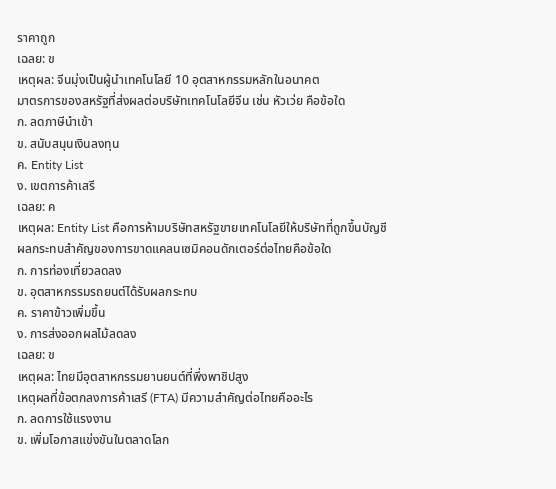ราคาถูก
เฉลย: ข
เหตุผล: จีนมุ่งเป็นผู้นำเทคโนโลยี 10 อุตสาหกรรมหลักในอนาคต
มาตรการของสหรัฐที่ส่งผลต่อบริษัทเทคโนโลยีจีน เช่น หัวเว่ย คือข้อใด
ก. ลดภาษีนำเข้า
ข. สนับสนุนเงินลงทุน
ค. Entity List
ง. เขตการค้าเสรี
เฉลย: ค
เหตุผล: Entity List คือการห้ามบริษัทสหรัฐขายเทคโนโลยีให้บริษัทที่ถูกขึ้นบัญชี
ผลกระทบสำคัญของการขาดแคลนเซมิคอนดักเตอร์ต่อไทยคือข้อใด
ก. การท่องเที่ยวลดลง
ข. อุตสาหกรรมรถยนต์ได้รับผลกระทบ
ค. ราคาข้าวเพิ่มขึ้น
ง. การส่งออกผลไม้ลดลง
เฉลย: ข
เหตุผล: ไทยมีอุตสาหกรรมยานยนต์ที่พึ่งพาชิปสูง
เหตุผลที่ข้อตกลงการค้าเสรี (FTA) มีความสำคัญต่อไทยคืออะไร
ก. ลดการใช้แรงงาน
ข. เพิ่มโอกาสแข่งขันในตลาดโลก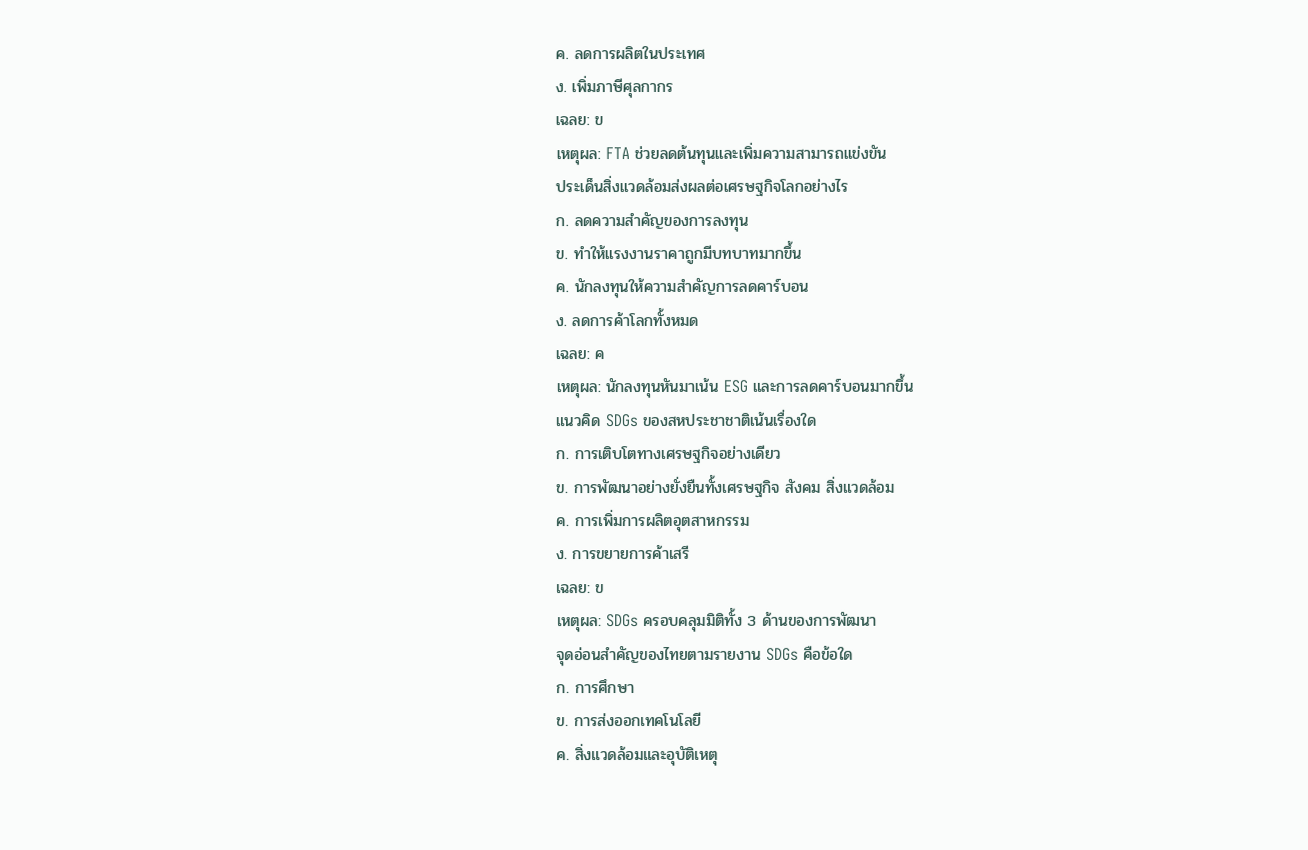ค. ลดการผลิตในประเทศ
ง. เพิ่มภาษีศุลกากร
เฉลย: ข
เหตุผล: FTA ช่วยลดต้นทุนและเพิ่มความสามารถแข่งขัน
ประเด็นสิ่งแวดล้อมส่งผลต่อเศรษฐกิจโลกอย่างไร
ก. ลดความสำคัญของการลงทุน
ข. ทำให้แรงงานราคาถูกมีบทบาทมากขึ้น
ค. นักลงทุนให้ความสำคัญการลดคาร์บอน
ง. ลดการค้าโลกทั้งหมด
เฉลย: ค
เหตุผล: นักลงทุนหันมาเน้น ESG และการลดคาร์บอนมากขึ้น
แนวคิด SDGs ของสหประชาชาติเน้นเรื่องใด
ก. การเติบโตทางเศรษฐกิจอย่างเดียว
ข. การพัฒนาอย่างยั่งยืนทั้งเศรษฐกิจ สังคม สิ่งแวดล้อม
ค. การเพิ่มการผลิตอุตสาหกรรม
ง. การขยายการค้าเสรี
เฉลย: ข
เหตุผล: SDGs ครอบคลุมมิติทั้ง 3 ด้านของการพัฒนา
จุดอ่อนสำคัญของไทยตามรายงาน SDGs คือข้อใด
ก. การศึกษา
ข. การส่งออกเทคโนโลยี
ค. สิ่งแวดล้อมและอุบัติเหตุ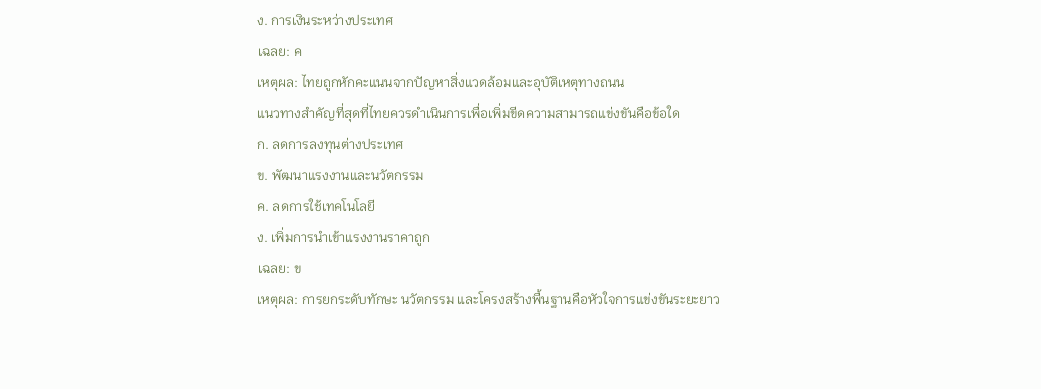ง. การเงินระหว่างประเทศ
เฉลย: ค
เหตุผล: ไทยถูกหักคะแนนจากปัญหาสิ่งแวดล้อมและอุบัติเหตุทางถนน
แนวทางสำคัญที่สุดที่ไทยควรดำเนินการเพื่อเพิ่มขีดความสามารถแข่งขันคือข้อใด
ก. ลดการลงทุนต่างประเทศ
ข. พัฒนาแรงงานและนวัตกรรม
ค. ลดการใช้เทคโนโลยี
ง. เพิ่มการนำเข้าแรงงานราคาถูก
เฉลย: ข
เหตุผล: การยกระดับทักษะ นวัตกรรม และโครงสร้างพื้นฐานคือหัวใจการแข่งขันระยะยาว